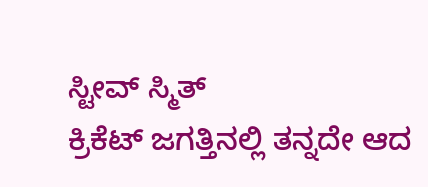ಸ್ಟೀವ್ ಸ್ಮಿತ್
ಕ್ರಿಕೆಟ್ ಜಗತ್ತಿನಲ್ಲಿ ತನ್ನದೇ ಆದ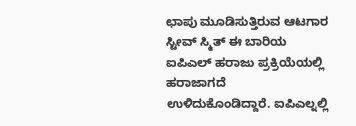ಛಾಪು ಮೂಡಿಸುತ್ತಿರುವ ಆಟಗಾರ ಸ್ಟೀವ್ ಸ್ಮಿತ್ ಈ ಬಾರಿಯ ಐಪಿಎಲ್ ಹರಾಜು ಪ್ರಕ್ರಿಯೆಯಲ್ಲಿ ಹರಾಜಾಗದೆ ಉಳಿದುಕೊಂಡಿದ್ದಾರೆ. ಐಪಿಎಲ್ನಲ್ಲಿ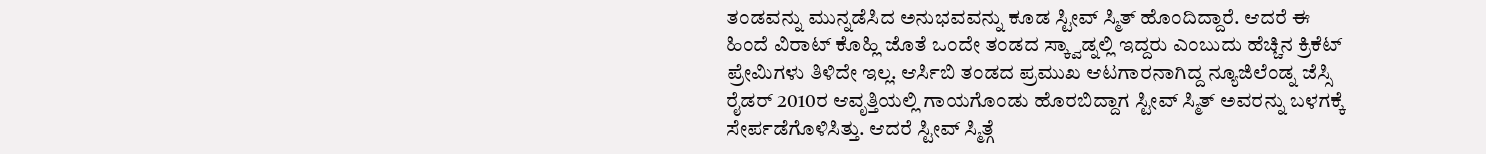ತಂಡವನ್ನು ಮುನ್ನಡೆಸಿದ ಅನುಭವವನ್ನು ಕೂಡ ಸ್ಟೀವ್ ಸ್ಮಿತ್ ಹೊಂದಿದ್ದಾರೆ. ಆದರೆ ಈ ಹಿಂದೆ ವಿರಾಟ್ ಕೊಹ್ಲಿ ಜೊತೆ ಒಂದೇ ತಂಡದ ಸ್ಕ್ವಾಡ್ನಲ್ಲಿ ಇದ್ದರು ಎಂಬುದು ಹೆಚ್ಚಿನ ಕ್ರಿಕೆಟ್ ಪ್ರೇಮಿಗಳು ತಿಳಿದೇ ಇಲ್ಲ. ಆರ್ಸಿಬಿ ತಂಡದ ಪ್ರಮುಖ ಆಟಗಾರನಾಗಿದ್ದ ನ್ಯೂಜಿಲೆಂಡ್ನ ಜೆಸ್ಸಿ ರೈಡರ್ 2010ರ ಆವೃತ್ತಿಯಲ್ಲಿ ಗಾಯಗೊಂಡು ಹೊರಬಿದ್ದಾಗ ಸ್ಟೀವ್ ಸ್ಮಿತ್ ಅವರನ್ನು ಬಳಗಕ್ಕೆ ಸೇರ್ಪಡೆಗೊಳಿಸಿತ್ತು. ಆದರೆ ಸ್ಟೀವ್ ಸ್ಮಿತ್ಗೆ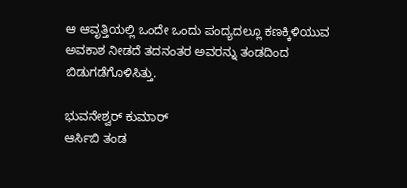ಆ ಆವೃತ್ತಿಯಲ್ಲಿ ಒಂದೇ ಒಂದು ಪಂದ್ಯದಲ್ಲೂ ಕಣಕ್ಕಿಳಿಯುವ ಅವಕಾಶ ನೀಡದೆ ತದನಂತರ ಅವರನ್ನು ತಂಡದಿಂದ ಬಿಡುಗಡೆಗೊಳಿಸಿತ್ತು.

ಭುವನೇಶ್ವರ್ ಕುಮಾರ್
ಆರ್ಸಿಬಿ ತಂಡ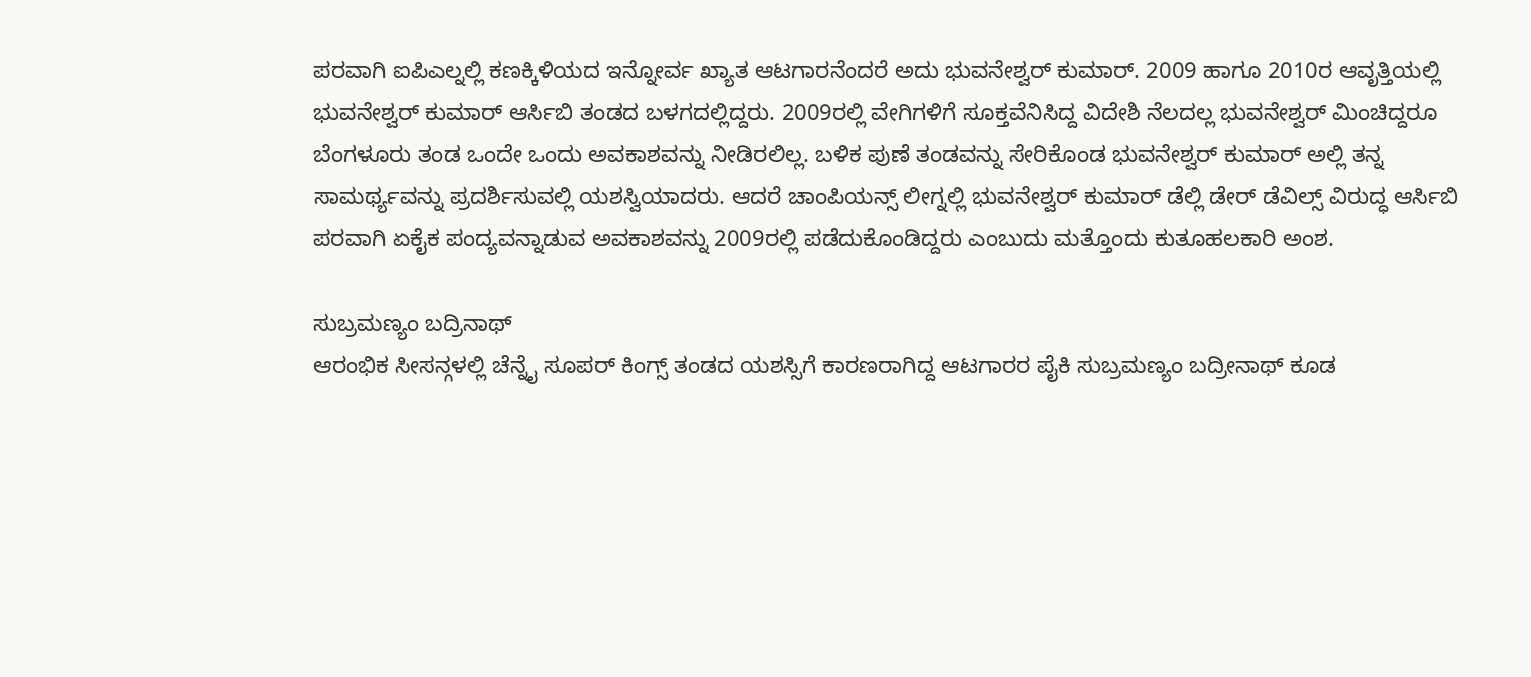ಪರವಾಗಿ ಐಪಿಎಲ್ನಲ್ಲಿ ಕಣಕ್ಕಿಳಿಯದ ಇನ್ನೋರ್ವ ಖ್ಯಾತ ಆಟಗಾರನೆಂದರೆ ಅದು ಭುವನೇಶ್ವರ್ ಕುಮಾರ್. 2009 ಹಾಗೂ 2010ರ ಆವೃತ್ತಿಯಲ್ಲಿ ಭುವನೇಶ್ವರ್ ಕುಮಾರ್ ಆರ್ಸಿಬಿ ತಂಡದ ಬಳಗದಲ್ಲಿದ್ದರು. 2009ರಲ್ಲಿ ವೇಗಿಗಳಿಗೆ ಸೂಕ್ತವೆನಿಸಿದ್ದ ವಿದೇಶಿ ನೆಲದಲ್ಲ ಭುವನೇಶ್ವರ್ ಮಿಂಚಿದ್ದರೂ ಬೆಂಗಳೂರು ತಂಡ ಒಂದೇ ಒಂದು ಅವಕಾಶವನ್ನು ನೀಡಿರಲಿಲ್ಲ. ಬಳಿಕ ಪುಣೆ ತಂಡವನ್ನು ಸೇರಿಕೊಂಡ ಭುವನೇಶ್ವರ್ ಕುಮಾರ್ ಅಲ್ಲಿ ತನ್ನ ಸಾಮರ್ಥ್ಯವನ್ನು ಪ್ರದರ್ಶಿಸುವಲ್ಲಿ ಯಶಸ್ವಿಯಾದರು. ಆದರೆ ಚಾಂಪಿಯನ್ಸ್ ಲೀಗ್ನಲ್ಲಿ ಭುವನೇಶ್ವರ್ ಕುಮಾರ್ ಡೆಲ್ಲಿ ಡೇರ್ ಡೆವಿಲ್ಸ್ ವಿರುದ್ಧ ಆರ್ಸಿಬಿ ಪರವಾಗಿ ಏಕೈಕ ಪಂದ್ಯವನ್ನಾಡುವ ಅವಕಾಶವನ್ನು 2009ರಲ್ಲಿ ಪಡೆದುಕೊಂಡಿದ್ದರು ಎಂಬುದು ಮತ್ತೊಂದು ಕುತೂಹಲಕಾರಿ ಅಂಶ.

ಸುಬ್ರಮಣ್ಯಂ ಬದ್ರಿನಾಥ್
ಆರಂಭಿಕ ಸೀಸನ್ಗಳಲ್ಲಿ ಚೆನ್ನೈ ಸೂಪರ್ ಕಿಂಗ್ಸ್ ತಂಡದ ಯಶಸ್ಸಿಗೆ ಕಾರಣರಾಗಿದ್ದ ಆಟಗಾರರ ಪೈಕಿ ಸುಬ್ರಮಣ್ಯಂ ಬದ್ರೀನಾಥ್ ಕೂಡ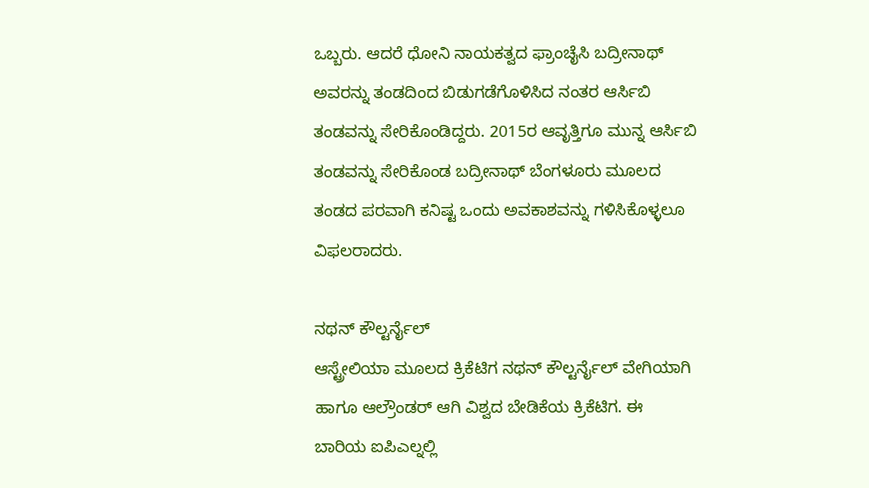ಒಬ್ಬರು. ಆದರೆ ಧೋನಿ ನಾಯಕತ್ವದ ಫ್ರಾಂಚೈಸಿ ಬದ್ರೀನಾಥ್ ಅವರನ್ನು ತಂಡದಿಂದ ಬಿಡುಗಡೆಗೊಳಿಸಿದ ನಂತರ ಆರ್ಸಿಬಿ ತಂಡವನ್ನು ಸೇರಿಕೊಂಡಿದ್ದರು. 2015ರ ಆವೃತ್ತಿಗೂ ಮುನ್ನ ಆರ್ಸಿಬಿ ತಂಡವನ್ನು ಸೇರಿಕೊಂಡ ಬದ್ರೀನಾಥ್ ಬೆಂಗಳೂರು ಮೂಲದ ತಂಡದ ಪರವಾಗಿ ಕನಿಷ್ಟ ಒಂದು ಅವಕಾಶವನ್ನು ಗಳಿಸಿಕೊಳ್ಳಲೂ ವಿಫಲರಾದರು.

ನಥನ್ ಕೌಲ್ಟರ್ನೈಲ್
ಆಸ್ಟ್ರೇಲಿಯಾ ಮೂಲದ ಕ್ರಿಕೆಟಿಗ ನಥನ್ ಕೌಲ್ಟರ್ನೈಲ್ ವೇಗಿಯಾಗಿ ಹಾಗೂ ಆಲ್ರೌಂಡರ್ ಆಗಿ ವಿಶ್ವದ ಬೇಡಿಕೆಯ ಕ್ರಿಕೆಟಿಗ. ಈ ಬಾರಿಯ ಐಪಿಎಲ್ನಲ್ಲಿ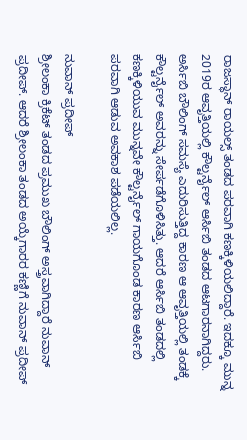ರಾಜಸ್ಥಾನ್ ರಾಯಲ್ಸ್ ತಂಡದ ಪರವಾಗಿ ಕಣಕ್ಕಿಳಿಯಲಿದ್ದಾರೆ. ಇದಕ್ಕೂ ಮುನ್ನ 2019ರ ಆವೃತ್ತಿಯಲ್ಲಿ ಕೌಲ್ಟರ್ನೈಲ್ ಆರ್ಸಿಬಿ ತಂಡದ ಆಟಗಾರನಾಗಿದ್ದರು. ಅರ್ಸಿಬಿ ಬೌಲಿಂಗ್ ಸಮಸ್ಯೆ ಎದುರಿಸುತ್ತಿದ್ದ ಕಾರಣ ಆ ಆವೃತ್ತಿಯಲ್ಲಿ ತಂಡಕ್ಕೆ ಕೌಲ್ಟರ್ನೈಲ್ ಅವರನ್ನು ಸೇರ್ಪಡೆಗೊಳಿಸಿತ್ತು. ಆದರೆ ಆರ್ಸಿಬಿ ತಂಡದಲ್ಲಿ ಕಣಕ್ಕಿಳಿಯುವ ಮುನ್ನವೇ ಕೌಲ್ಟರ್ನೈಲ್ ಗಾಯಗೊಂಡ ಕಾರಣ ಆರ್ಸಿಬಿ ಪರವಾಗಿ ಆಡುವ ಅವಕಾಶ ಪಡೆಯಲಿಲ್ಲ.

ನುವಾನ್ ಪ್ರದೀಪ್
ಶ್ರೀಲಂಕಾ ಕ್ರಿಕೆಟ್ ತಂಡದ ಪ್ರಮುಖ ಬೌಲಿಂಗ್ ಅಸ್ತ್ರವಾಗಿದ್ದಾರೆ ನುವಾನ್ ಪ್ರದೀಪ್. ಆದರೆ ಶ್ರೀಲಂಕಾ ತಂಡದ ಅಯ್ಕೆಗಾರರ ಕಣ್ಣಿಗೆ ನುವಾನ್ ಪ್ರದೀಪ್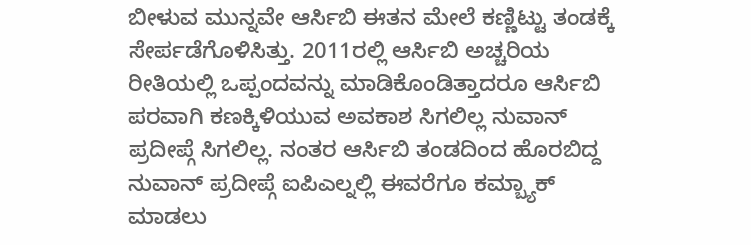ಬೀಳುವ ಮುನ್ನವೇ ಆರ್ಸಿಬಿ ಈತನ ಮೇಲೆ ಕಣ್ಣಿಟ್ಟು ತಂಡಕ್ಕೆ ಸೇರ್ಪಡೆಗೊಳಿಸಿತ್ತು. 2011ರಲ್ಲಿ ಆರ್ಸಿಬಿ ಅಚ್ಚರಿಯ ರೀತಿಯಲ್ಲಿ ಒಪ್ಪಂದವನ್ನು ಮಾಡಿಕೊಂಡಿತ್ತಾದರೂ ಆರ್ಸಿಬಿ ಪರವಾಗಿ ಕಣಕ್ಕಿಳಿಯುವ ಅವಕಾಶ ಸಿಗಲಿಲ್ಲ ನುವಾನ್ ಪ್ರದೀಪ್ಗೆ ಸಿಗಲಿಲ್ಲ. ನಂತರ ಆರ್ಸಿಬಿ ತಂಡದಿಂದ ಹೊರಬಿದ್ದ ನುವಾನ್ ಪ್ರದೀಪ್ಗೆ ಐಪಿಎಲ್ನಲ್ಲಿ ಈವರೆಗೂ ಕಮ್ಬ್ಯಾಕ್ ಮಾಡಲು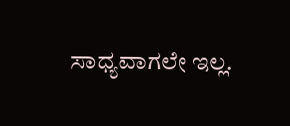ಸಾಧ್ಯವಾಗಲೇ ಇಲ್ಲ.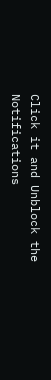Click it and Unblock the Notifications